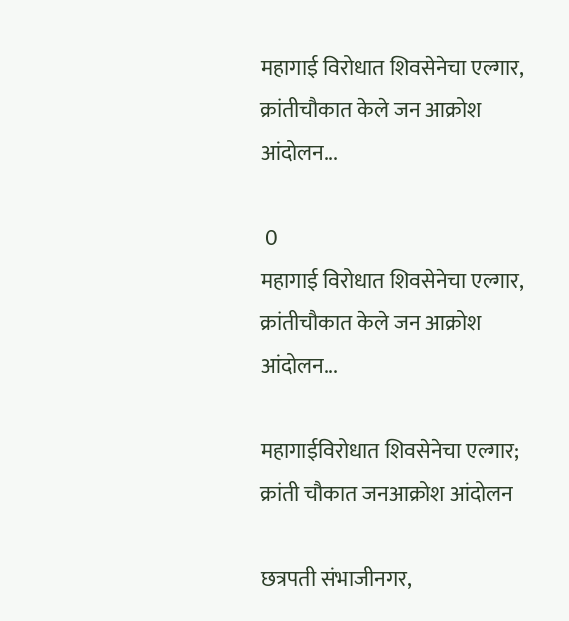महागाई विरोधात शिवसेनेचा एल्गार, क्रांतीचौकात केले जन आक्रोश आंदोलन...

 0
महागाई विरोधात शिवसेनेचा एल्गार, क्रांतीचौकात केले जन आक्रोश आंदोलन...

महागाईविरोधात शिवसेनेचा एल्गार; क्रांती चौकात जनआक्रोश आंदोलन

छत्रपती संभाजीनगर,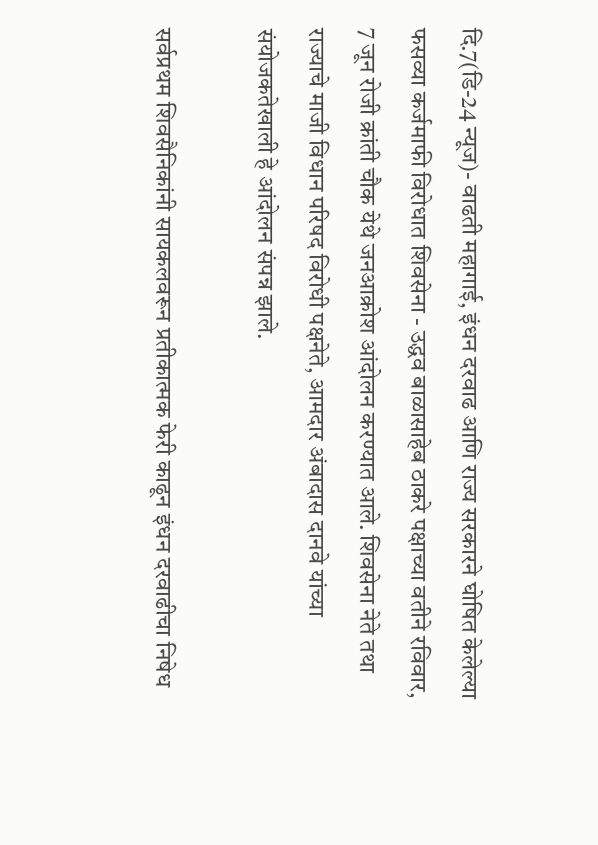दि.7(डि-24 न्यूज)- वाढती महागाई, इंधन दरवाढ आणि राज्य सरकारने घोषित केलेल्या फसव्या कर्जमाफी विरोधात शिवसेना - उद्धव बाळासाहेब ठाकरे पक्षाच्या वतीने रविवार, 7 जून रोजी क्रांती चौक येथे जनआक्रोश आंदोलन करण्यात आले. शिवसेना नेते तथा राज्याचे माजी विधान परिषद विरोधी पक्षनेते, आमदार अंबादास दानवे यांच्या संयोजकतेखाली हे आंदोलन संपन्न झाले.

सर्वप्रथम शिवसैनिकांनी सायकलवरून प्रतीकात्मक फेरी काढून इंधन दरवाढीचा निषेध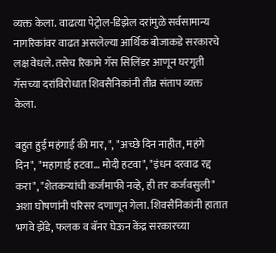व्यक्त केला. वाढत्या पेट्रोल-डिझेल दरांमुळे सर्वसामान्य नागरिकांवर वाढत असलेल्या आर्थिक बोजाकडे सरकारचे लक्ष वेधले. तसेच रिकामे गॅस सिलिंडर आणून घरगुती गॅसच्या दरांविरोधात शिवसैनिकांनी तीव्र संताप व्यक्त केला.

बहुत हुई महंगाई की मार, ", "अच्छे दिन नाहीत, महंगे दिन", "महागाई हटवा... मोदी हटवा", "इंधन दरवाढ रद्द करा", "शेतकऱ्यांची कर्जमाफी नव्हे, ही तर कर्जवसुली" अशा घोषणांनी परिसर दणाणून गेला. शिवसैनिकांनी हातात भगवे झेंडे, फलक व बॅनर घेऊन केंद्र सरकारच्या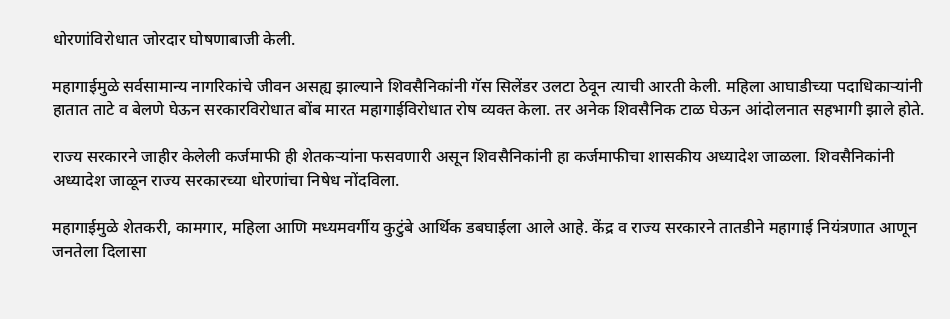धोरणांविरोधात जोरदार घोषणाबाजी केली.

महागाईमुळे सर्वसामान्य नागरिकांचे जीवन असह्य झाल्याने शिवसैनिकांनी गॅस सिलेंडर उलटा ठेवून त्याची आरती केली. महिला आघाडीच्या पदाधिकाऱ्यांनी हातात ताटे व बेलणे घेऊन सरकारविरोधात बोंब मारत महागाईविरोधात रोष व्यक्त केला. तर अनेक शिवसैनिक टाळ घेऊन आंदोलनात सहभागी झाले होते.

राज्य सरकारने जाहीर केलेली कर्जमाफी ही शेतकऱ्यांना फसवणारी असून शिवसैनिकांनी हा कर्जमाफीचा शासकीय अध्यादेश जाळला. शिवसैनिकांनी अध्यादेश जाळून राज्य सरकारच्या धोरणांचा निषेध नोंदविला.

महागाईमुळे शेतकरी, कामगार, महिला आणि मध्यमवर्गीय कुटुंबे आर्थिक डबघाईला आले आहे. केंद्र व राज्य सरकारने तातडीने महागाई नियंत्रणात आणून जनतेला दिलासा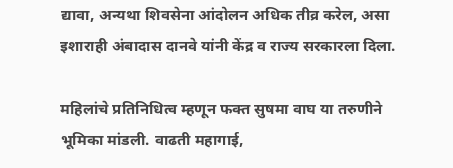द्यावा, अन्यथा शिवसेना आंदोलन अधिक तीव्र करेल, असा इशाराही अंबादास दानवे यांनी केंद्र व राज्य सरकारला दिला.

महिलांचे प्रतिनिधित्व म्हणून फक्त सुषमा वाघ या तरुणीने भूमिका मांडली. वाढती महागाई,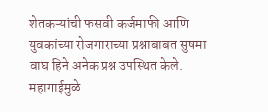शेतकऱ्यांची फसवी कर्जमाफी आणि युवकांच्या रोजगाराच्या प्रश्नाबाबत सुषमा वाघ हिने अनेक प्रश्न उपस्थित केले. महागाईमुळे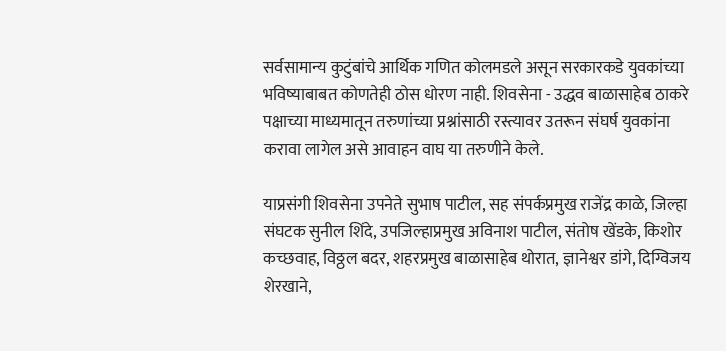सर्वसामान्य कुटुंबांचे आर्थिक गणित कोलमडले असून सरकारकडे युवकांच्या भविष्याबाबत कोणतेही ठोस धोरण नाही. शिवसेना - उद्धव बाळासाहेब ठाकरे पक्षाच्या माध्यमातून तरुणांच्या प्रश्नांसाठी रस्त्यावर उतरून संघर्ष युवकांना करावा लागेल असे आवाहन वाघ या तरुणीने केले.

याप्रसंगी शिवसेना उपनेते सुभाष पाटील, सह संपर्कप्रमुख राजेंद्र काळे, जिल्हा संघटक सुनील शिंदे, उपजिल्हाप्रमुख अविनाश पाटील, संतोष खेंडके, किशोर कच्छवाह, विठ्ठल बदर, शहरप्रमुख बाळासाहेब थोरात, ज्ञानेश्वर डांगे, दिग्विजय शेरखाने,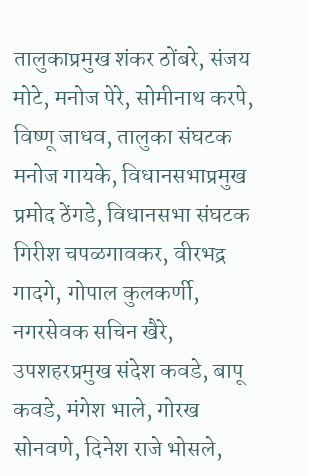तालुकाप्रमुख शंकर ठोंबरे, संजय मोटे, मनोज पेरे, सोमीनाथ करपे, विष्णू जाधव, तालुका संघटक मनोज गायके, विधानसभाप्रमुख प्रमोद ठेंगडे, विधानसभा संघटक गिरीश चपळगावकर, वीरभद्र गादगे, गोपाल कुलकर्णी, नगरसेवक सचिन खैरे, उपशहरप्रमुख संदेश कवडे, बापू कवडे, मंगेश भाले, गोरख सोनवणे, दिनेश राजे भोसले,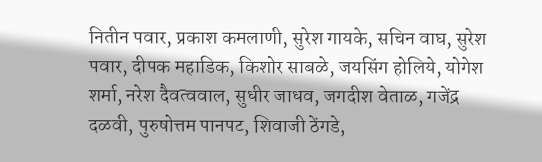नितीन पवार, प्रकाश कमलाणी, सुरेश गायके, सचिन वाघ, सुरेश पवार, दीपक महाडिक, किशोर साबळे, जयसिंग होलिये, योगेश शर्मा, नरेश दैवत्ववाल, सुधीर जाधव, जगदीश वेताळ, गजेंद्र दळवी, पुरुषोत्तम पानपट, शिवाजी ठेंगडे,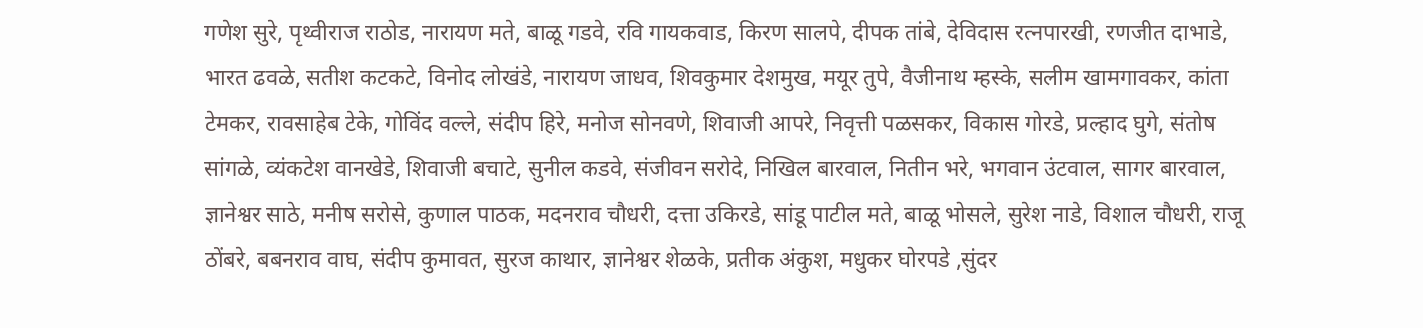गणेश सुरे, पृथ्वीराज राठोड, नारायण मते, बाळू गडवे, रवि गायकवाड, किरण सालपे, दीपक तांबे, देविदास रत्नपारखी, रणजीत दाभाडे, भारत ढवळे, सतीश कटकटे, विनोद लोखंडे, नारायण जाधव, शिवकुमार देशमुख, मयूर तुपे, वैजीनाथ म्हस्के, सलीम खामगावकर, कांता टेमकर, रावसाहेब टेके, गोविंद वल्ले, संदीप हिरे, मनोज सोनवणे, शिवाजी आपरे, निवृत्ती पळसकर, विकास गोरडे, प्रल्हाद घुगे, संतोष सांगळे, व्यंकटेश वानखेडे, शिवाजी बचाटे, सुनील कडवे, संजीवन सरोदे, निखिल बारवाल, नितीन भरे, भगवान उंटवाल, सागर बारवाल, ज्ञानेश्वर साठे, मनीष सरोसे, कुणाल पाठक, मदनराव चौधरी, दत्ता उकिरडे, सांडू पाटील मते, बाळू भोसले, सुरेश नाडे, विशाल चौधरी, राजू ठोंबरे, बबनराव वाघ, संदीप कुमावत, सुरज काथार, ज्ञानेश्वर शेळके, प्रतीक अंकुश, मधुकर घोरपडे ,सुंदर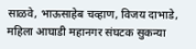साळवे, भाऊसाहेब चव्हाण, विजय दाभाडे, महिला आघाडी महानगर संघटक सुकन्या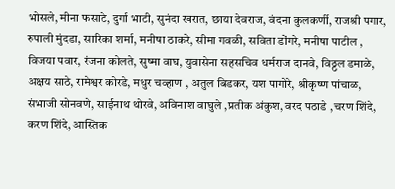भोसले, मीना फसाटे, दुर्गा भाटी, सुनंदा खरात, छाया देवराज, वंदना कुलकर्णी, राजश्री पगार, रुपाली मुंदडा, सारिका शर्मा, मनीषा ठाकरे, सीमा गवळी, सविता डोंगरे, मनीषा पाटील , विजया पवार, रंजना कोलते, सुष्मा वाघ, युवासेना सहसचिव धर्मराज दानवे, विठ्ठल डमाळे, अक्षय साठे, रामेश्वर कोरडे, मधुर चव्हाण , अतुल बिडकर, यश पागोरे, श्रीकृष्ण पांचाळ, संभाजी सोनवणे, साईनाथ थोरवे, अविनाश वाघुले ,प्रतीक अंकुश, वरद पठाडे ,चरण शिंदे, करण शिंदे, आस्तिक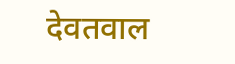देवतवाल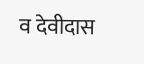व देवीदास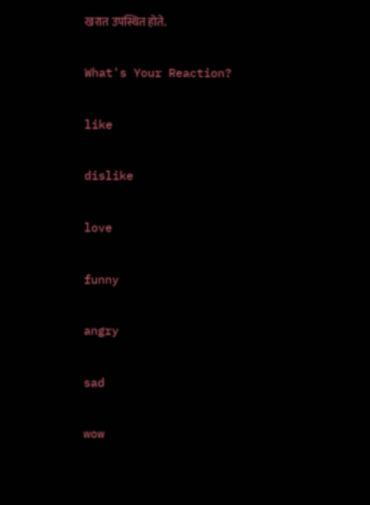खरात उपस्थित होते.

What's Your Reaction?

like

dislike

love

funny

angry

sad

wow